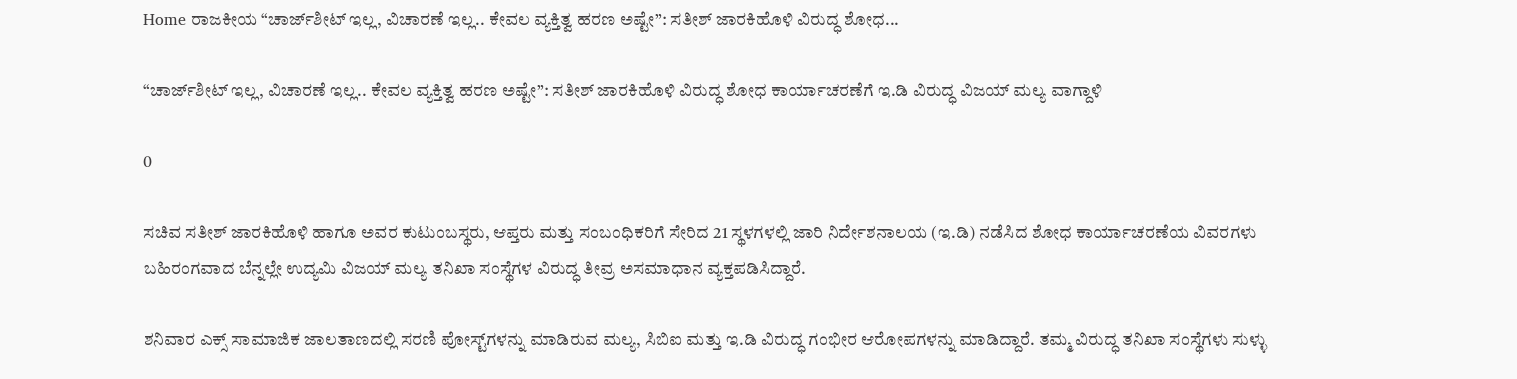Home ರಾಜಕೀಯ “ಚಾರ್ಜ್‌ಶೀಟ್ ಇಲ್ಲ, ವಿಚಾರಣೆ ಇಲ್ಲ.. ಕೇವಲ ವ್ಯಕ್ತಿತ್ವ ಹರಣ ಅಷ್ಟೇ”: ಸತೀಶ್ ಜಾರಕಿಹೊಳಿ ವಿರುದ್ಧ ಶೋಧ...

“ಚಾರ್ಜ್‌ಶೀಟ್ ಇಲ್ಲ, ವಿಚಾರಣೆ ಇಲ್ಲ.. ಕೇವಲ ವ್ಯಕ್ತಿತ್ವ ಹರಣ ಅಷ್ಟೇ”: ಸತೀಶ್ ಜಾರಕಿಹೊಳಿ ವಿರುದ್ಧ ಶೋಧ ಕಾರ್ಯಾಚರಣೆಗೆ ಇ.ಡಿ ವಿರುದ್ಧ ವಿಜಯ್ ಮಲ್ಯ ವಾಗ್ದಾಳಿ

0

ಸಚಿವ ಸತೀಶ್ ಜಾರಕಿಹೊಳಿ ಹಾಗೂ ಅವರ ಕುಟುಂಬಸ್ಥರು, ಆಪ್ತರು ಮತ್ತು ಸಂಬಂಧಿಕರಿಗೆ ಸೇರಿದ 21 ಸ್ಥಳಗಳಲ್ಲಿ ಜಾರಿ ನಿರ್ದೇಶನಾಲಯ (ಇ.ಡಿ) ನಡೆಸಿದ ಶೋಧ ಕಾರ್ಯಾಚರಣೆಯ ವಿವರಗಳು ಬಹಿರಂಗವಾದ ಬೆನ್ನಲ್ಲೇ ಉದ್ಯಮಿ ವಿಜಯ್ ಮಲ್ಯ ತನಿಖಾ ಸಂಸ್ಥೆಗಳ ವಿರುದ್ಧ ತೀವ್ರ ಅಸಮಾಧಾನ ವ್ಯಕ್ತಪಡಿಸಿದ್ದಾರೆ.

ಶನಿವಾರ ಎಕ್ಸ್‌ ಸಾಮಾಜಿಕ ಜಾಲತಾಣದಲ್ಲಿ ಸರಣಿ ಪೋಸ್ಟ್‌ಗಳನ್ನು ಮಾಡಿರುವ ಮಲ್ಯ, ಸಿಬಿಐ ಮತ್ತು ಇ.ಡಿ ವಿರುದ್ಧ ಗಂಭೀರ ಆರೋಪಗಳನ್ನು ಮಾಡಿದ್ದಾರೆ. ತಮ್ಮ ವಿರುದ್ಧ ತನಿಖಾ ಸಂಸ್ಥೆಗಳು ಸುಳ್ಳು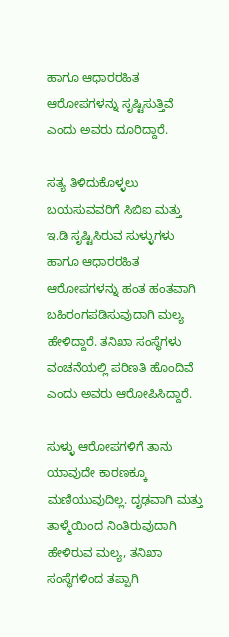ಹಾಗೂ ಆಧಾರರಹಿತ ಆರೋಪಗಳನ್ನು ಸೃಷ್ಟಿಸುತ್ತಿವೆ ಎಂದು ಅವರು ದೂರಿದ್ದಾರೆ.

ಸತ್ಯ ತಿಳಿದುಕೊಳ್ಳಲು ಬಯಸುವವರಿಗೆ ಸಿಬಿಐ ಮತ್ತು ಇ.ಡಿ ಸೃಷ್ಟಿಸಿರುವ ಸುಳ್ಳುಗಳು ಹಾಗೂ ಆಧಾರರಹಿತ ಆರೋಪಗಳನ್ನು ಹಂತ ಹಂತವಾಗಿ ಬಹಿರಂಗಪಡಿಸುವುದಾಗಿ ಮಲ್ಯ ಹೇಳಿದ್ದಾರೆ. ತನಿಖಾ ಸಂಸ್ಥೆಗಳು ವಂಚನೆಯಲ್ಲಿ ಪರಿಣತಿ ಹೊಂದಿವೆ ಎಂದು ಅವರು ಆರೋಪಿಸಿದ್ದಾರೆ.

ಸುಳ್ಳು ಆರೋಪಗಳಿಗೆ ತಾನು ಯಾವುದೇ ಕಾರಣಕ್ಕೂ ಮಣಿಯುವುದಿಲ್ಲ. ದೃಢವಾಗಿ ಮತ್ತು ತಾಳ್ಮೆಯಿಂದ ನಿಂತಿರುವುದಾಗಿ ಹೇಳಿರುವ ಮಲ್ಯ, ತನಿಖಾ ಸಂಸ್ಥೆಗಳಿಂದ ತಪ್ಪಾಗಿ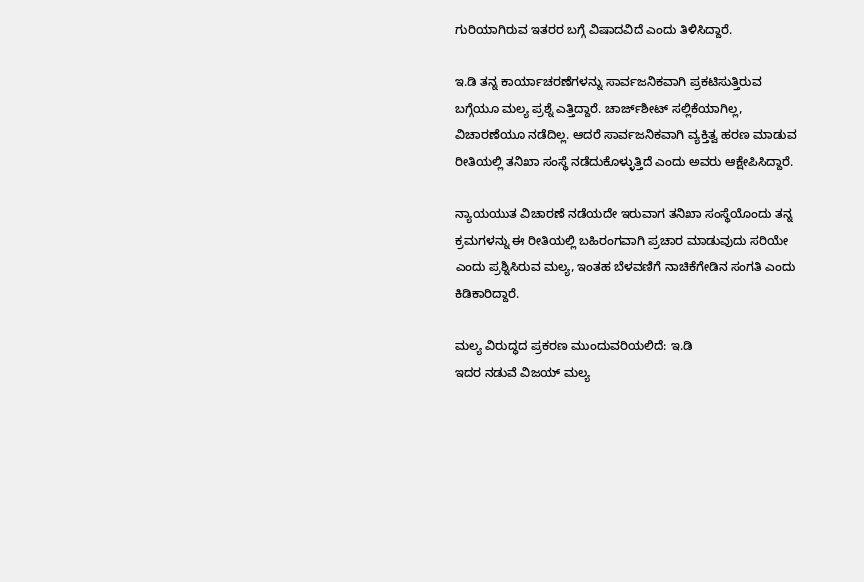ಗುರಿಯಾಗಿರುವ ಇತರರ ಬಗ್ಗೆ ವಿಷಾದವಿದೆ ಎಂದು ತಿಳಿಸಿದ್ದಾರೆ.

ಇ.ಡಿ ತನ್ನ ಕಾರ್ಯಾಚರಣೆಗಳನ್ನು ಸಾರ್ವಜನಿಕವಾಗಿ ಪ್ರಕಟಿಸುತ್ತಿರುವ ಬಗ್ಗೆಯೂ ಮಲ್ಯ ಪ್ರಶ್ನೆ ಎತ್ತಿದ್ದಾರೆ. ಚಾರ್ಜ್‌ಶೀಟ್ ಸಲ್ಲಿಕೆಯಾಗಿಲ್ಲ, ವಿಚಾರಣೆಯೂ ನಡೆದಿಲ್ಲ. ಆದರೆ ಸಾರ್ವಜನಿಕವಾಗಿ ವ್ಯಕ್ತಿತ್ವ ಹರಣ ಮಾಡುವ ರೀತಿಯಲ್ಲಿ ತನಿಖಾ ಸಂಸ್ಥೆ ನಡೆದುಕೊಳ್ಳುತ್ತಿದೆ ಎಂದು ಅವರು ಆಕ್ಷೇಪಿಸಿದ್ದಾರೆ.

ನ್ಯಾಯಯುತ ವಿಚಾರಣೆ ನಡೆಯದೇ ಇರುವಾಗ ತನಿಖಾ ಸಂಸ್ಥೆಯೊಂದು ತನ್ನ ಕ್ರಮಗಳನ್ನು ಈ ರೀತಿಯಲ್ಲಿ ಬಹಿರಂಗವಾಗಿ ಪ್ರಚಾರ ಮಾಡುವುದು ಸರಿಯೇ ಎಂದು ಪ್ರಶ್ನಿಸಿರುವ ಮಲ್ಯ, ಇಂತಹ ಬೆಳವಣಿಗೆ ನಾಚಿಕೆಗೇಡಿನ ಸಂಗತಿ ಎಂದು ಕಿಡಿಕಾರಿದ್ದಾರೆ.

ಮಲ್ಯ ವಿರುದ್ಧದ ಪ್ರಕರಣ ಮುಂದುವರಿಯಲಿದೆ: ಇ.ಡಿ
ಇದರ ನಡುವೆ ವಿಜಯ್ ಮಲ್ಯ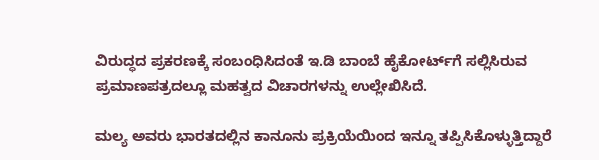ವಿರುದ್ಧದ ಪ್ರಕರಣಕ್ಕೆ ಸಂಬಂಧಿಸಿದಂತೆ ಇ.ಡಿ ಬಾಂಬೆ ಹೈಕೋರ್ಟ್‌ಗೆ ಸಲ್ಲಿಸಿರುವ ಪ್ರಮಾಣಪತ್ರದಲ್ಲೂ ಮಹತ್ವದ ವಿಚಾರಗಳನ್ನು ಉಲ್ಲೇಖಿಸಿದೆ.

ಮಲ್ಯ ಅವರು ಭಾರತದಲ್ಲಿನ ಕಾನೂನು ಪ್ರಕ್ರಿಯೆಯಿಂದ ಇನ್ನೂ ತಪ್ಪಿಸಿಕೊಳ್ಳುತ್ತಿದ್ದಾರೆ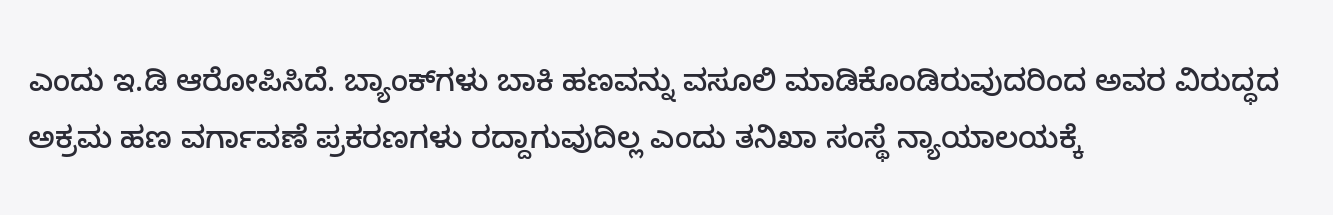ಎಂದು ಇ.ಡಿ ಆರೋಪಿಸಿದೆ. ಬ್ಯಾಂಕ್‌ಗಳು ಬಾಕಿ ಹಣವನ್ನು ವಸೂಲಿ ಮಾಡಿಕೊಂಡಿರುವುದರಿಂದ ಅವರ ವಿರುದ್ಧದ ಅಕ್ರಮ ಹಣ ವರ್ಗಾವಣೆ ಪ್ರಕರಣಗಳು ರದ್ದಾಗುವುದಿಲ್ಲ ಎಂದು ತನಿಖಾ ಸಂಸ್ಥೆ ನ್ಯಾಯಾಲಯಕ್ಕೆ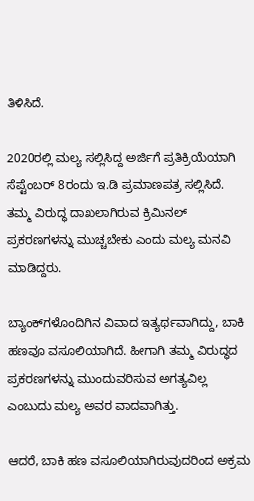ತಿಳಿಸಿದೆ.

2020ರಲ್ಲಿ ಮಲ್ಯ ಸಲ್ಲಿಸಿದ್ದ ಅರ್ಜಿಗೆ ಪ್ರತಿಕ್ರಿಯೆಯಾಗಿ ಸೆಪ್ಟೆಂಬರ್ 8ರಂದು ಇ.ಡಿ ಪ್ರಮಾಣಪತ್ರ ಸಲ್ಲಿಸಿದೆ. ತಮ್ಮ ವಿರುದ್ಧ ದಾಖಲಾಗಿರುವ ಕ್ರಿಮಿನಲ್ ಪ್ರಕರಣಗಳನ್ನು ಮುಚ್ಚಬೇಕು ಎಂದು ಮಲ್ಯ ಮನವಿ ಮಾಡಿದ್ದರು.

ಬ್ಯಾಂಕ್‌ಗಳೊಂದಿಗಿನ ವಿವಾದ ಇತ್ಯರ್ಥವಾಗಿದ್ದು, ಬಾಕಿ ಹಣವೂ ವಸೂಲಿಯಾಗಿದೆ. ಹೀಗಾಗಿ ತಮ್ಮ ವಿರುದ್ಧದ ಪ್ರಕರಣಗಳನ್ನು ಮುಂದುವರಿಸುವ ಅಗತ್ಯವಿಲ್ಲ ಎಂಬುದು ಮಲ್ಯ ಅವರ ವಾದವಾಗಿತ್ತು.

ಆದರೆ, ಬಾಕಿ ಹಣ ವಸೂಲಿಯಾಗಿರುವುದರಿಂದ ಅಕ್ರಮ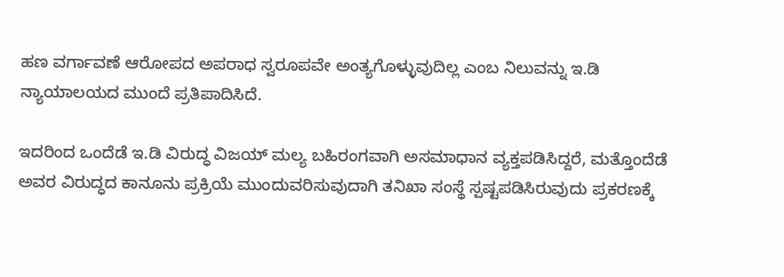ಹಣ ವರ್ಗಾವಣೆ ಆರೋಪದ ಅಪರಾಧ ಸ್ವರೂಪವೇ ಅಂತ್ಯಗೊಳ್ಳುವುದಿಲ್ಲ ಎಂಬ ನಿಲುವನ್ನು ಇ.ಡಿ ನ್ಯಾಯಾಲಯದ ಮುಂದೆ ಪ್ರತಿಪಾದಿಸಿದೆ.

ಇದರಿಂದ ಒಂದೆಡೆ ಇ.ಡಿ ವಿರುದ್ಧ ವಿಜಯ್ ಮಲ್ಯ ಬಹಿರಂಗವಾಗಿ ಅಸಮಾಧಾನ ವ್ಯಕ್ತಪಡಿಸಿದ್ದರೆ, ಮತ್ತೊಂದೆಡೆ ಅವರ ವಿರುದ್ಧದ ಕಾನೂನು ಪ್ರಕ್ರಿಯೆ ಮುಂದುವರಿಸುವುದಾಗಿ ತನಿಖಾ ಸಂಸ್ಥೆ ಸ್ಪಷ್ಟಪಡಿಸಿರುವುದು ಪ್ರಕರಣಕ್ಕೆ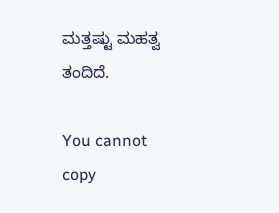ಮತ್ತಷ್ಟು ಮಹತ್ವ ತಂದಿದೆ.

You cannot copy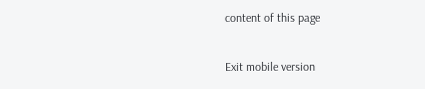content of this page

Exit mobile version